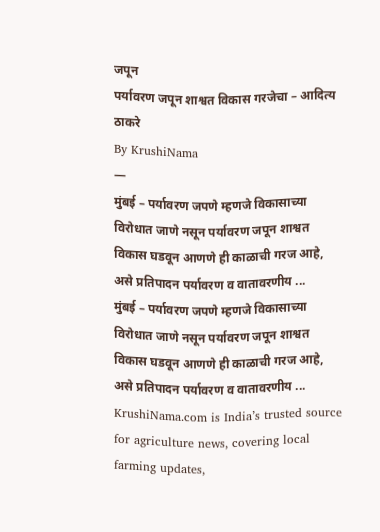जपून
पर्यावरण जपून शाश्वत विकास गरजेचा – आदित्य ठाकरे
By KrushiNama
—
मुंबई – पर्यावरण जपणे म्हणजे विकासाच्या विरोधात जाणे नसून पर्यावरण जपून शाश्वत विकास घडवून आणणे ही काळाची गरज आहे, असे प्रतिपादन पर्यावरण व वातावरणीय ...
मुंबई – पर्यावरण जपणे म्हणजे विकासाच्या विरोधात जाणे नसून पर्यावरण जपून शाश्वत विकास घडवून आणणे ही काळाची गरज आहे, असे प्रतिपादन पर्यावरण व वातावरणीय ...
KrushiNama.com is India’s trusted source for agriculture news, covering local farming updates,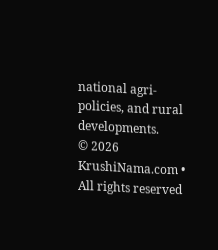national agri-policies, and rural developments.
© 2026 KrushiNama.com • All rights reserved